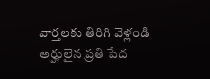వార్తలకు తిరిగి వెళ్లండి
అర్హులైన ప్రతి పేద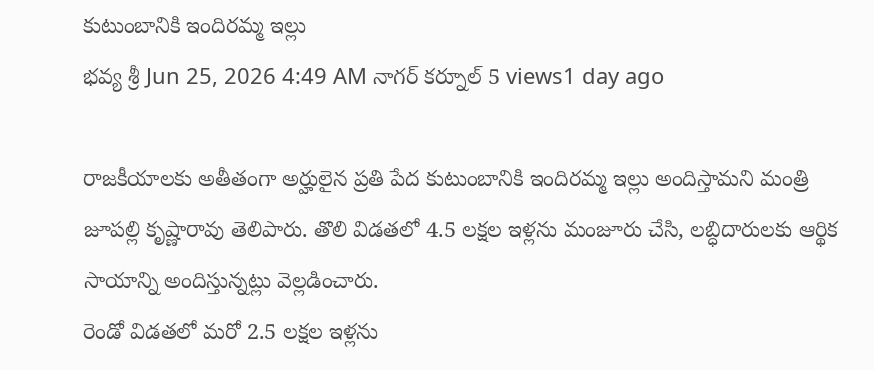కుటుంబానికి ఇందిరమ్మ ఇల్లు
భవ్య శ్రీ Jun 25, 2026 4:49 AM నాగర్ కర్నూల్ 5 views1 day ago

రాజకీయాలకు అతీతంగా అర్హులైన ప్రతి పేద కుటుంబానికి ఇందిరమ్మ ఇల్లు అందిస్తామని మంత్రి జూపల్లి కృష్ణారావు తెలిపారు. తొలి విడతలో 4.5 లక్షల ఇళ్లను మంజూరు చేసి, లబ్ధిదారులకు ఆర్థిక సాయాన్ని అందిస్తున్నట్లు వెల్లడించారు.
రెండో విడతలో మరో 2.5 లక్షల ఇళ్లను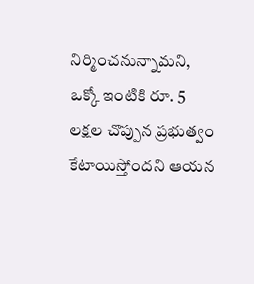నిర్మించనున్నామని, ఒక్కో ఇంటికి రూ. 5 లక్షల చొప్పున ప్రభుత్వం కేటాయిస్తోందని ఆయన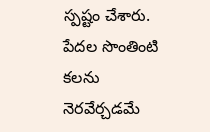స్పష్టం చేశారు. పేదల సొంతింటి కలను నెరవేర్చడమే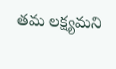తమ లక్ష్యమని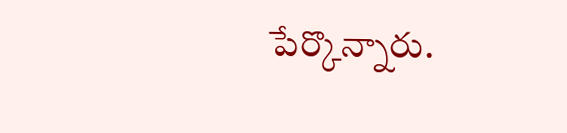పేర్కొన్నారు.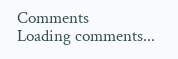Comments
Loading comments...